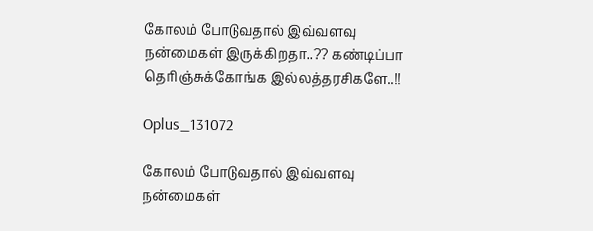கோலம் போடுவதால் இவ்வளவு நன்மைகள் இருக்கிறதா..?? கண்டிப்பா தெரிஞ்சுக்கோங்க இல்லத்தரசிகளே..!!

Oplus_131072

கோலம் போடுவதால் இவ்வளவு நன்மைகள்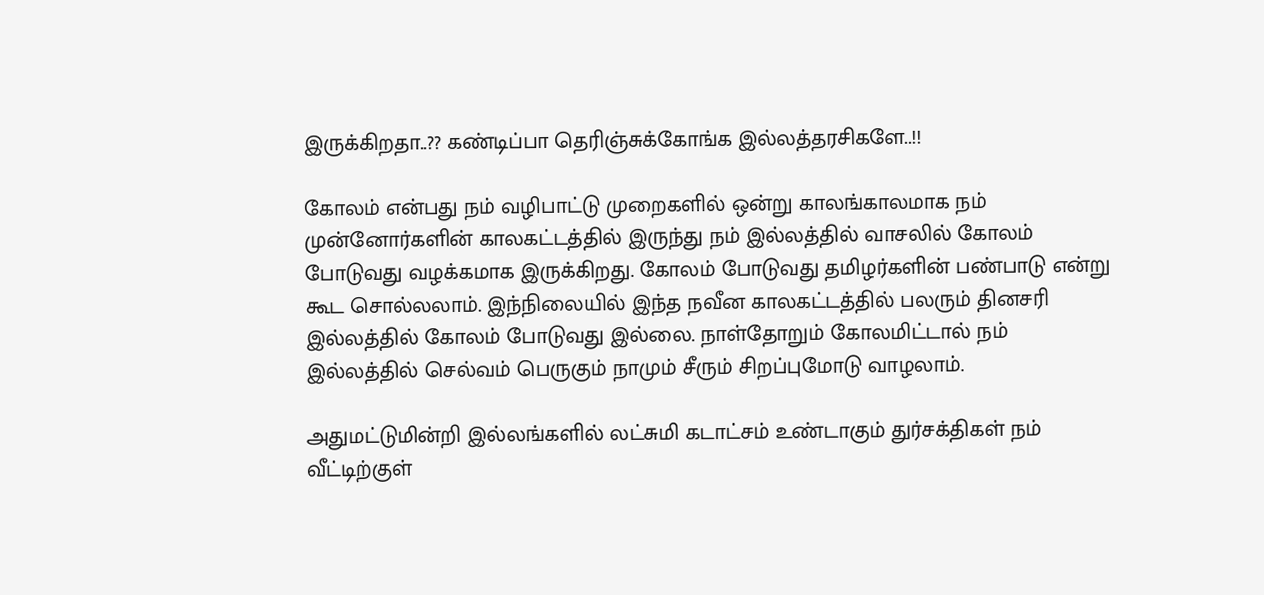இருக்கிறதா..?? கண்டிப்பா தெரிஞ்சுக்கோங்க இல்லத்தரசிகளே..!!

கோலம் என்பது நம் வழிபாட்டு முறைகளில் ஒன்று காலங்காலமாக நம் முன்னோர்களின் காலகட்டத்தில் இருந்து நம் இல்லத்தில் வாசலில் கோலம் போடுவது வழக்கமாக இருக்கிறது. கோலம் போடுவது தமிழர்களின் பண்பாடு என்று கூட சொல்லலாம். இந்நிலையில் இந்த நவீன காலகட்டத்தில் பலரும் தினசரி இல்லத்தில் கோலம் போடுவது இல்லை. நாள்தோறும் கோலமிட்டால் நம் இல்லத்தில் செல்வம் பெருகும் நாமும் சீரும் சிறப்புமோடு வாழலாம்.

அதுமட்டுமின்றி இல்லங்களில் லட்சுமி கடாட்சம் உண்டாகும் துர்சக்திகள் நம் வீட்டிற்குள்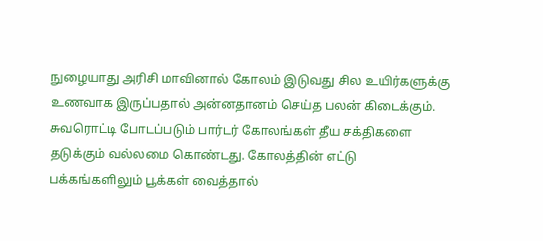நுழையாது அரிசி மாவினால் கோலம் இடுவது சில உயிர்களுக்கு உணவாக இருப்பதால் அன்னதானம் செய்த பலன் கிடைக்கும். சுவரொட்டி போடப்படும் பார்டர் கோலங்கள் தீய சக்திகளை தடுக்கும் வல்லமை கொண்டது. கோலத்தின் எட்டு பக்கங்களிலும் பூக்கள் வைத்தால்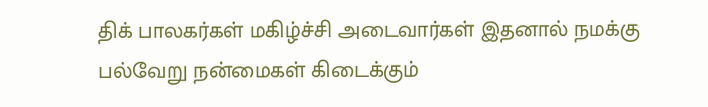திக் பாலகர்கள் மகிழ்ச்சி அடைவார்கள் இதனால் நமக்கு பல்வேறு நன்மைகள் கிடைக்கும்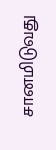சானமிடுவது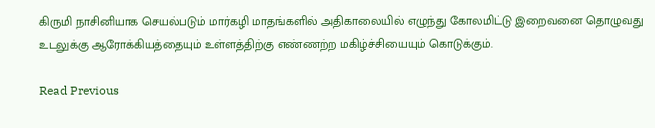கிருமி நாசினியாக செயல்படும் மார்கழி மாதங்களில் அதிகாலையில் எழுந்து கோலமிட்டு இறைவனை தொழுவது உடலுக்கு ஆரோக்கியத்தையும் உள்ளத்திற்கு எண்ணற்ற மகிழ்ச்சியையும் கொடுக்கும்.

Read Previous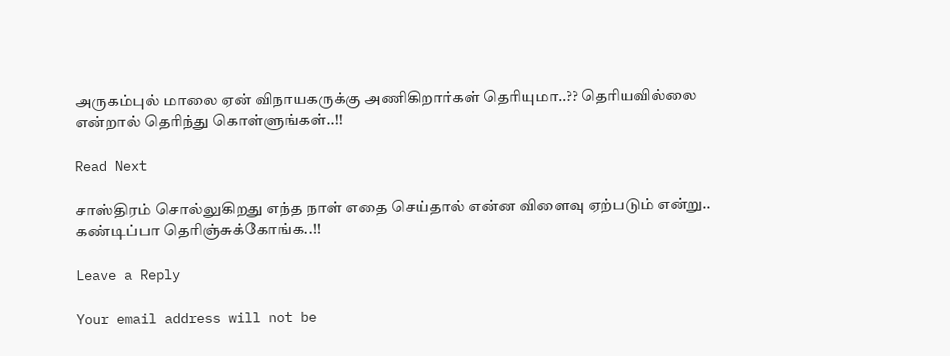அருகம்புல் மாலை ஏன் விநாயகருக்கு அணிகிறார்கள் தெரியுமா..?? தெரியவில்லை என்றால் தெரிந்து கொள்ளுங்கள்..!!

Read Next

சாஸ்திரம் சொல்லுகிறது எந்த நாள் எதை செய்தால் என்ன விளைவு ஏற்படும் என்று.. கண்டிப்பா தெரிஞ்சுக்கோங்க..!!

Leave a Reply

Your email address will not be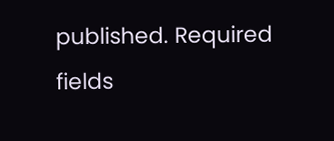published. Required fields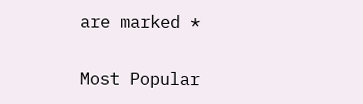are marked *

Most Popular